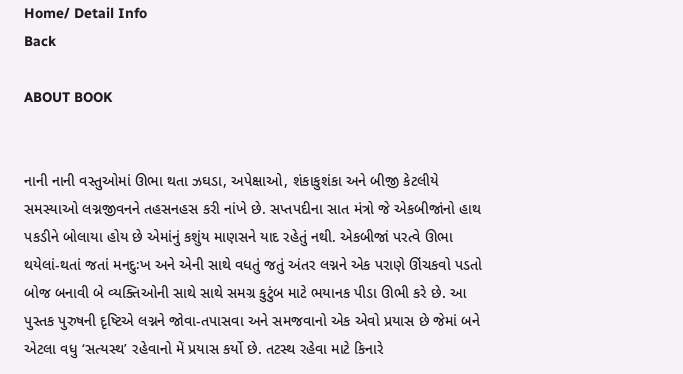Home/ Detail Info
Back

ABOUT BOOK


નાની નાની વસ્તુઓમાં ઊભા થતા ઝઘડા, અપેક્ષાઓ, શંકાકુશંકા અને બીજી કેટલીયે સમસ્યાઓ લગ્નજીવનને તહસનહસ કરી નાંખે છે. સપ્તપદીના સાત મંત્રો જે એકબીજાંનો હાથ પકડીને બોલાયા હોય છે એમાંનું કશુંય માણસને યાદ રહેતું નથી. એકબીજાં પરત્વે ઊભા થયેલાં-થતાં જતાં મનદુઃખ અને એની સાથે વધતું જતું અંતર લગ્નને એક પરાણે ઊંચકવો પડતો બોજ બનાવી બે વ્યક્તિઓની સાથે સાથે સમગ્ર કુટુંબ માટે ભયાનક પીડા ઊભી કરે છે. આ પુસ્તક પુરુષની દૃષ્ટિએ લગ્નને જોવા-તપાસવા અને સમજવાનો એક એવો પ્રયાસ છે જેમાં બને એટલા વધુ ‘સત્યસ્થ’ રહેવાનો મેં પ્રયાસ કર્યો છે. તટસ્થ રહેવા માટે કિનારે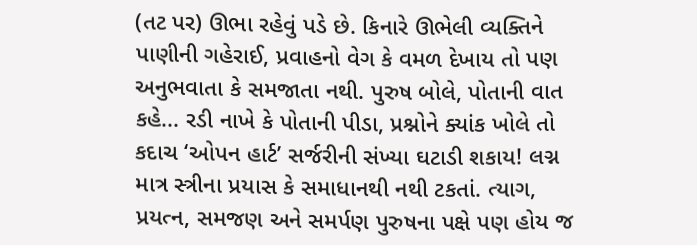(તટ પર) ઊભા રહેવું પડે છે. કિનારે ઊભેલી વ્યક્તિને પાણીની ગહેરાઈ, પ્રવાહનો વેગ કે વમળ દેખાય તો પણ અનુભવાતા કે સમજાતા નથી. પુરુષ બોલે, પોતાની વાત કહે... રડી નાખે કે પોતાની પીડા, પ્રશ્નોને ક્યાંક ખોલે તો કદાચ ‘ઓપન હાર્ટ’ સર્જરીની સંખ્યા ઘટાડી શકાય! લગ્ન માત્ર સ્ત્રીના પ્રયાસ કે સમાધાનથી નથી ટકતાં. ત્યાગ, પ્રયત્ન, સમજણ અને સમર્પણ પુરુષના પક્ષે પણ હોય જ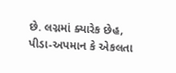છે. લગ્નમાં ક્યારેક છેહ, પીડા-અપમાન કે એકલતા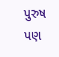પુરુષ પણ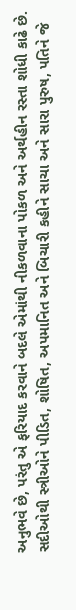અનુભવે છે, પરંતુ એ ફરિયાદ કરવાને બદલે એમાંથી નીકળવાના પોકળ અને અર્થહીન રસ્તા શોધી કાઢે છે. સદીઓથી સ્ત્રીઓને પીડિત, શોષિત, અપમાનિત અને બિચારી કહીને સાચા અને સારા પુરુષ, પતિને જે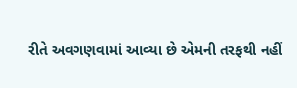રીતે અવગણવામાં આવ્યા છે એમની તરફથી નહીં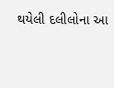થયેલી દલીલોના આ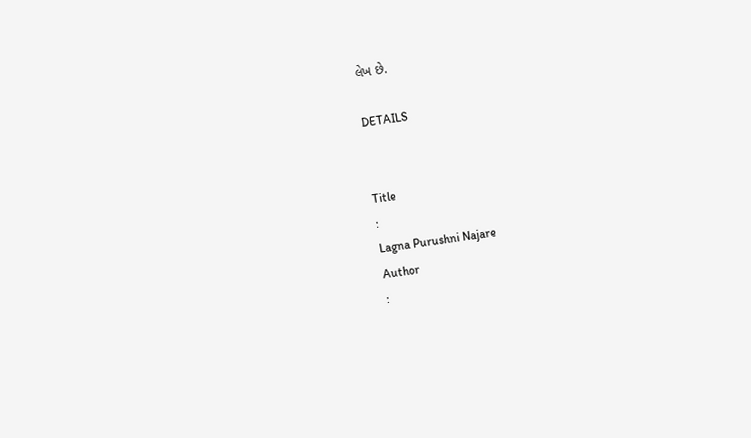લેખ છે.

DETAILS


Title
:
Lagna Purushni Najare
Author
: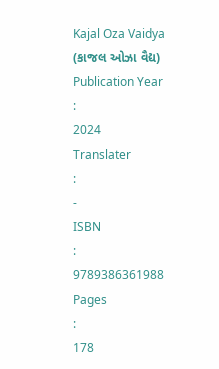Kajal Oza Vaidya (કાજલ ઓઝા વૈદ્ય)
Publication Year
:
2024
Translater
:
-
ISBN
:
9789386361988
Pages
:
178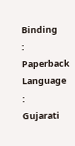Binding
:
Paperback
Language
:
Gujarati